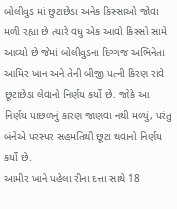બોલીવુડ માં છુટાછેડા અનેક કિસ્સાઓ જોવા મળી રહ્યા છે ત્યારે વધુ એક આવો કિસ્સો સામે આવ્યો છે જેમાં બોલીવુડના દિગ્ગજ અભિનેતા આમિર ખાન અને તેની બીજી પત્ની કિરણ રાવે છૂટાછેડા લેવાનો નિર્ણય કર્યો છે. જોકે આ નિર્ણય પાછળનું કારણ જાણવા નથી મળ્યું, પરંતુ બંનેએ પરસ્પર સહમતિથી છૂટા થવાનો નિર્ણય કર્યો છે.
આમીર ખાને પહેલા રીના દત્તા સાથે 18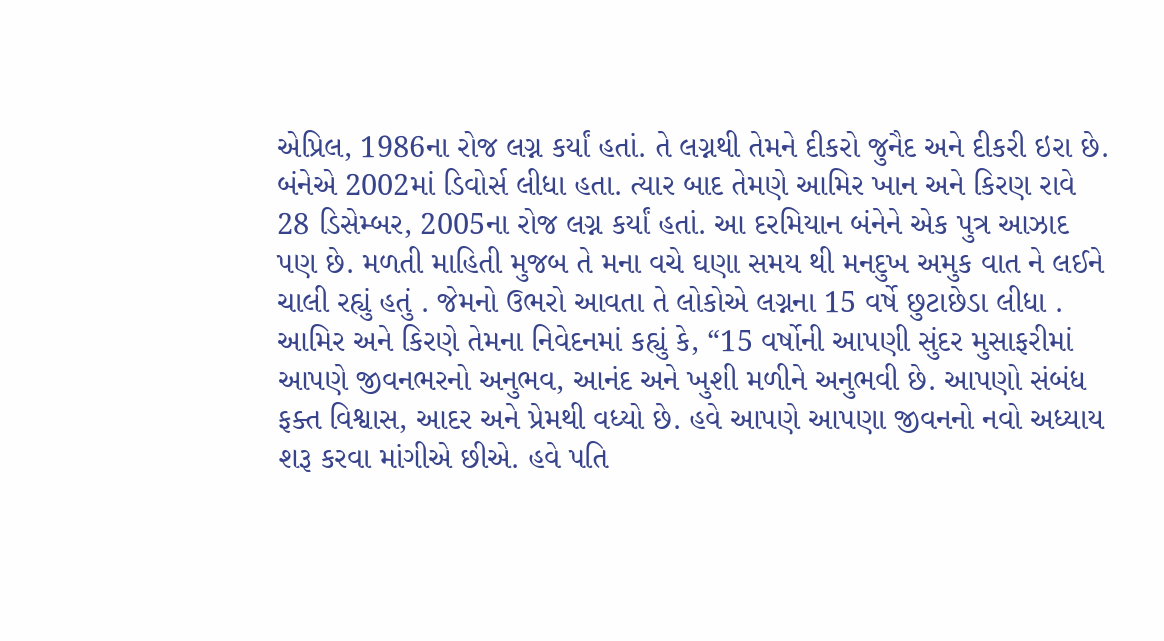એપ્રિલ, 1986ના રોજ લગ્ન કર્યાં હતાં. તે લગ્નથી તેમને દીકરો જુનૈદ અને દીકરી ઇરા છે. બંનેએ 2002માં ડિવોર્સ લીધા હતા. ત્યાર બાદ તેમણે આમિર ખાન અને કિરણ રાવે 28 ડિસેમ્બર, 2005ના રોજ લગ્ન કર્યાં હતાં. આ દરમિયાન બંનેને એક પુત્ર આઝાદ પણ છે. મળતી માહિતી મુજબ તે મના વચે ઘણા સમય થી મનદુખ અમુક વાત ને લઈને ચાલી રહ્યું હતું . જેમનો ઉભરો આવતા તે લોકોએ લગ્નના 15 વર્ષે છુટાછેડા લીધા .
આમિર અને કિરણે તેમના નિવેદનમાં કહ્યું કે, “15 વર્ષોની આપણી સુંદર મુસાફરીમાં આપણે જીવનભરનો અનુભવ, આનંદ અને ખુશી મળીને અનુભવી છે. આપણો સંબંધ ફક્ત વિશ્વાસ, આદર અને પ્રેમથી વધ્યો છે. હવે આપણે આપણા જીવનનો નવો અધ્યાય શરૂ કરવા માંગીએ છીએ. હવે પતિ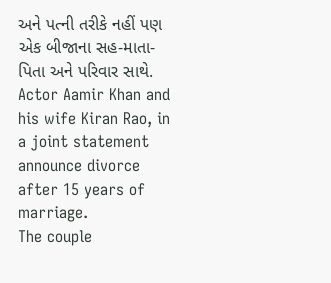અને પત્ની તરીકે નહીં પણ એક બીજાના સહ-માતા-પિતા અને પરિવાર સાથે.
Actor Aamir Khan and his wife Kiran Rao, in a joint statement announce divorce after 15 years of marriage.
The couple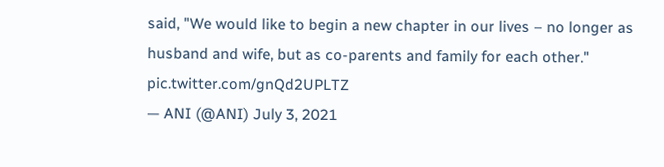said, "We would like to begin a new chapter in our lives – no longer as husband and wife, but as co-parents and family for each other." pic.twitter.com/gnQd2UPLTZ
— ANI (@ANI) July 3, 2021